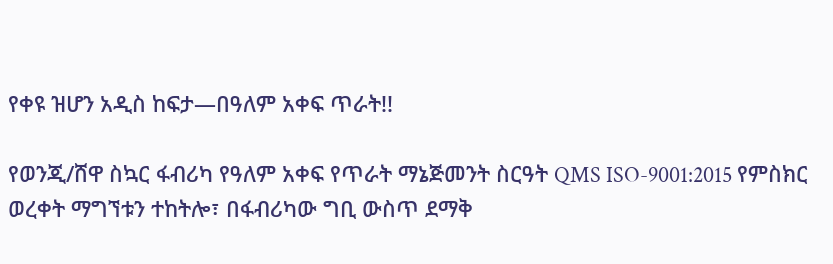የቀዩ ዝሆን አዲስ ከፍታ—በዓለም አቀፍ ጥራት!!

የወንጂ/ሸዋ ስኳር ፋብሪካ የዓለም አቀፍ የጥራት ማኔጅመንት ስርዓት QMS ISO-9001:2015 የምስክር ወረቀት ማግኘቱን ተከትሎ፣ በፋብሪካው ግቢ ውስጥ ደማቅ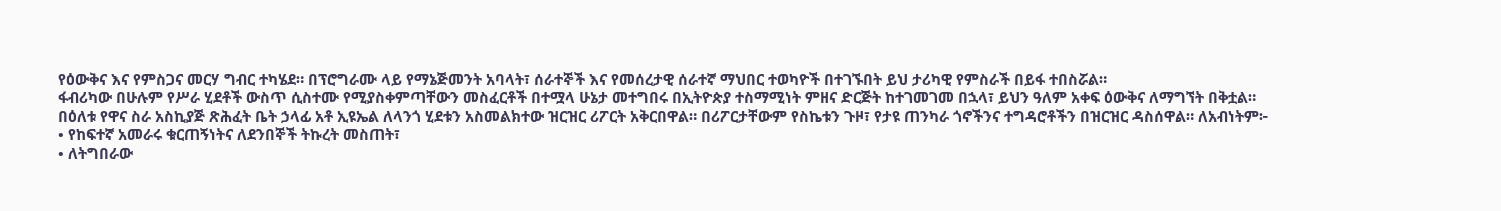የዕውቅና እና የምስጋና መርሃ ግብር ተካሄደ። በፕሮግራሙ ላይ የማኔጅመንት አባላት፣ ሰራተኞች እና የመሰረታዊ ሰራተኛ ማህበር ተወካዮች በተገኙበት ይህ ታሪካዊ የምስራች በይፋ ተበስሯል።
ፋብሪካው በሁሉም የሥራ ሂደቶች ውስጥ ሲስተሙ የሚያስቀምጣቸውን መስፈርቶች በተሟላ ሁኔታ መተግበሩ በኢትዮጵያ ተስማሚነት ምዘና ድርጅት ከተገመገመ በኋላ፣ ይህን ዓለም አቀፍ ዕውቅና ለማግኘት በቅቷል።
በዕለቱ የዋና ስራ አስኪያጅ ጽሕፈት ቤት ኃላፊ አቶ ኢዩኤል ለላንጎ ሂደቱን አስመልክተው ዝርዝር ሪፖርት አቅርበዋል። በሪፖርታቸውም የስኬቱን ጉዞ፣ የታዩ ጠንካራ ጎኖችንና ተግዳሮቶችን በዝርዝር ዳስሰዋል። ለአብነትም፦
• የከፍተኛ አመራሩ ቁርጠኝነትና ለደንበኞች ትኩረት መስጠት፣
• ለትግበራው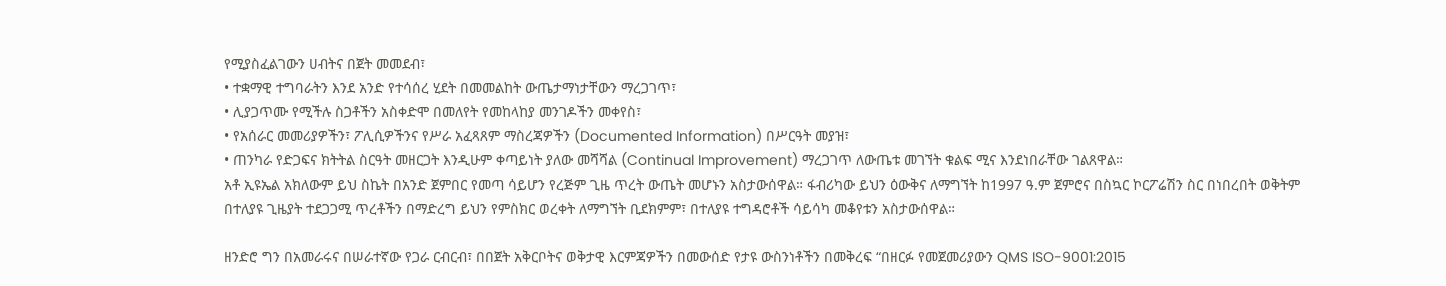የሚያስፈልገውን ሀብትና በጀት መመደብ፣
• ተቋማዊ ተግባራትን እንደ አንድ የተሳሰረ ሂደት በመመልከት ውጤታማነታቸውን ማረጋገጥ፣
• ሊያጋጥሙ የሚችሉ ስጋቶችን አስቀድሞ በመለየት የመከላከያ መንገዶችን መቀየስ፣
• የአሰራር መመሪያዎችን፣ ፖሊሲዎችንና የሥራ አፈጻጸም ማስረጃዎችን (Documented Information) በሥርዓት መያዝ፣
• ጠንካራ የድጋፍና ክትትል ስርዓት መዘርጋት እንዲሁም ቀጣይነት ያለው መሻሻል (Continual Improvement) ማረጋገጥ ለውጤቱ መገኘት ቁልፍ ሚና እንደነበራቸው ገልጸዋል።
አቶ ኢዩኤል አክለውም ይህ ስኬት በአንድ ጀምበር የመጣ ሳይሆን የረጅም ጊዜ ጥረት ውጤት መሆኑን አስታውሰዋል። ፋብሪካው ይህን ዕውቅና ለማግኘት ከ1997 ዓ.ም ጀምሮና በስኳር ኮርፖሬሽን ስር በነበረበት ወቅትም በተለያዩ ጊዜያት ተደጋጋሚ ጥረቶችን በማድረግ ይህን የምስክር ወረቀት ለማግኘት ቢደክምም፣ በተለያዩ ተግዳሮቶች ሳይሳካ መቆየቱን አስታውሰዋል።

ዘንድሮ ግን በአመራሩና በሠራተኛው የጋራ ርብርብ፣ በበጀት አቅርቦትና ወቅታዊ እርምጃዎችን በመውሰድ የታዩ ውስንነቶችን በመቅረፍ “በዘርፉ የመጀመሪያውን QMS ISO-9001:2015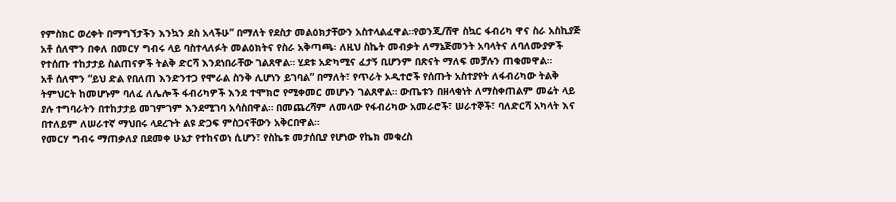የምስክር ወረቀት በማግኘታችን እንኳን ደስ አላችሁ” በማለት የደስታ መልዕክታቸውን አስተላልፈዋል።የወንጂ/ሸዋ ስኳር ፋብሪካ ዋና ስራ አስኪያጅ አቶ ሰለሞን በቀለ በመርሃ ግብሩ ላይ ባስተላለፉት መልዕክትና የስራ አቅጣጫ፡ ለዚህ ስኬት መብቃት ለማኔጅመንት አባላትና ለባለሙያዎች የተሰጡ ተከታታይ ስልጠናዎች ትልቅ ድርሻ እንደነበራቸው ገልጸዋል። ሂደቱ አድካሚና ፈታኝ ቢሆንም በጽናት ማለፍ መቻሉን ጠቁመዋል።
አቶ ሰለሞን “ይህ ድል የበለጠ እንድንተጋ የሞራል ስንቅ ሊሆነን ይገባል” በማለት፣ የጥራት ኦዲተሮች የሰጡት አስተያየት ለፋብሪካው ትልቅ ትምህርት ከመሆኑም ባለፈ ለሌሎች ፋብሪካዎች እንደ ተሞክሮ የሚቀመር መሆኑን ገልጸዋል። ውጤቱን በዘላቂነት ለማስቀጠልም መሬት ላይ ያሉ ተግባራትን በተከታታይ መገምገም እንደሚገባ አሳስበዋል። በመጨረሻም ለመላው የፋብሪካው አመራሮች፣ ሠራተኞች፣ ባለድርሻ አካላት እና በተለይም ለሠራተኛ ማህበሩ ላደረጉት ልዩ ድጋፍ ምስጋናቸውን አቅርበዋል።
የመርሃ ግብሩ ማጠቃለያ በደመቀ ሁኔታ የተከናወነ ሲሆን፣ የስኬቱ መታሰቢያ የሆነው የኬክ መቁረስ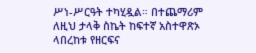ሥነ-ሥርዓት ተካሂዷል። በተጨማሪም ለዚህ ታላቅ ስኬት ከፍተኛ አስተዋጽኦ ላበረከቱ የዘርፍና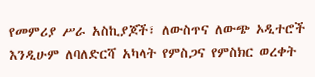የመምሪያ ሥራ አስኪያጆች፣ ለውስጥና ለውጭ ኦዲተሮች እንዲሁም ለባለድርሻ አካላት የምስጋና የምስክር ወረቀት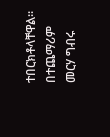ተበርክቶላቸዋል። በተጨማሪም መርሃ ግብሩ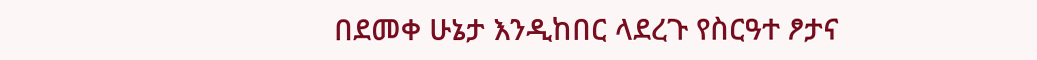በደመቀ ሁኔታ እንዲከበር ላደረጉ የስርዓተ ፆታና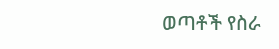ወጣቶች የስራ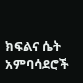ክፍልና ሴት አምባሳደሮች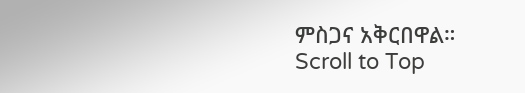ምስጋና አቅርበዋል።
Scroll to Top